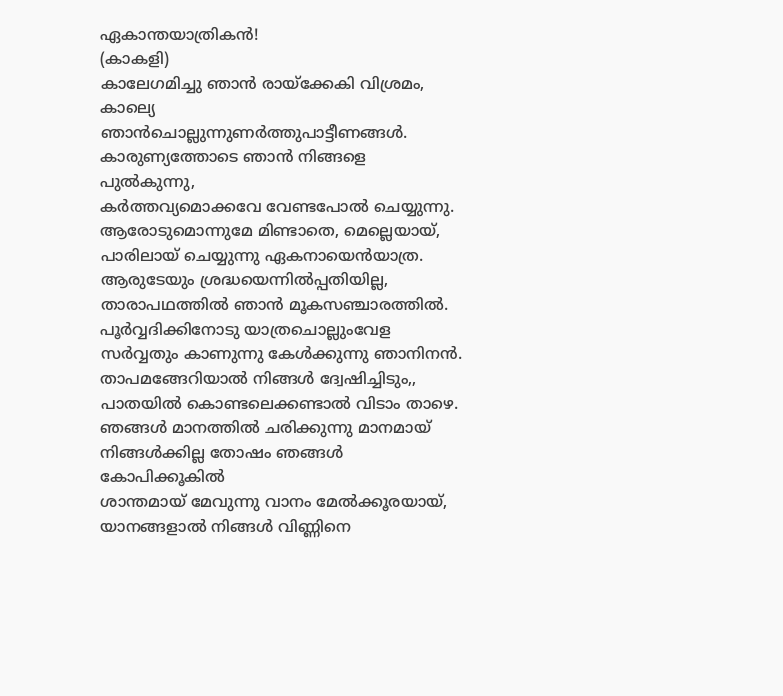ഏകാന്തയാത്രികൻ!
(കാകളി)
കാലേഗമിച്ചു ഞാൻ രായ്ക്കേകി വിശ്രമം,
കാല്യെ ഞാൻചൊല്ലുന്നുണർത്തുപാട്ടീണങ്ങൾ.
കാരുണ്യത്തോടെ ഞാൻ നിങ്ങളെ പുൽകുന്നു,
കർത്തവ്യമൊക്കവേ വേണ്ടപോൽ ചെയ്യുന്നു.
ആരോടുമൊന്നുമേ മിണ്ടാതെ, മെല്ലെയായ്,
പാരിലായ് ചെയ്യുന്നു ഏകനായെൻയാത്ര.
ആരുടേയും ശ്രദ്ധയെന്നിൽപ്പതിയില്ല,
താരാപഥത്തിൽ ഞാൻ മൂകസഞ്ചാരത്തിൽ.
പൂർവ്വദിക്കിനോടു യാത്രചൊല്ലുംവേള
സർവ്വതും കാണുന്നു കേൾക്കുന്നു ഞാനിനൻ.
താപമങ്ങേറിയാൽ നിങ്ങൾ ദ്വേഷിച്ചിടും,,
പാതയിൽ കൊണ്ടലെക്കണ്ടാൽ വിടാം താഴെ.
ഞങ്ങൾ മാനത്തിൽ ചരിക്കുന്നു മാനമായ്
നിങ്ങൾക്കില്ല തോഷം ഞങ്ങൾ കോപിക്കൂകിൽ
ശാന്തമായ് മേവുന്നു വാനം മേൽക്കൂരയായ്,
യാനങ്ങളാൽ നിങ്ങൾ വിണ്ണിനെ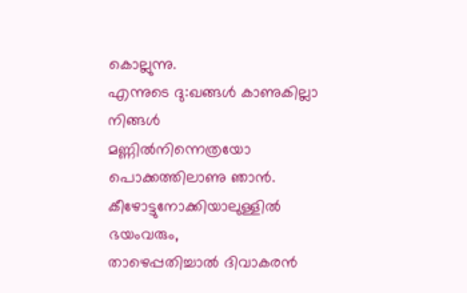കൊല്ലുന്നു.
എന്നുടെ ദു:ഖങ്ങൾ കാണുകില്ലാ നിങ്ങൾ
മണ്ണിൽനിന്നെത്രയോ പൊക്കത്തിലാണു ഞാൻ.
കീഴോട്ടുനോക്കിയാലുള്ളിൽ ഭയംവരും,
താഴെപ്പതിച്ചാൽ ദിവാകരൻ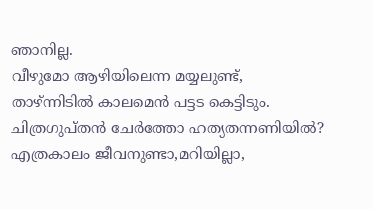ഞാനില്ല.
വീഴുമോ ആഴിയിലെന്ന മയ്യലുണ്ട്,
താഴ്ന്നിടിൽ കാലമെൻ പട്ടട കെട്ടിടും.
ചിത്രഗുപ്തൻ ചേർത്തോ ഹത്യതന്നണിയിൽ?
എത്രകാലം ജീവനുണ്ടാ,മറിയില്ലാ,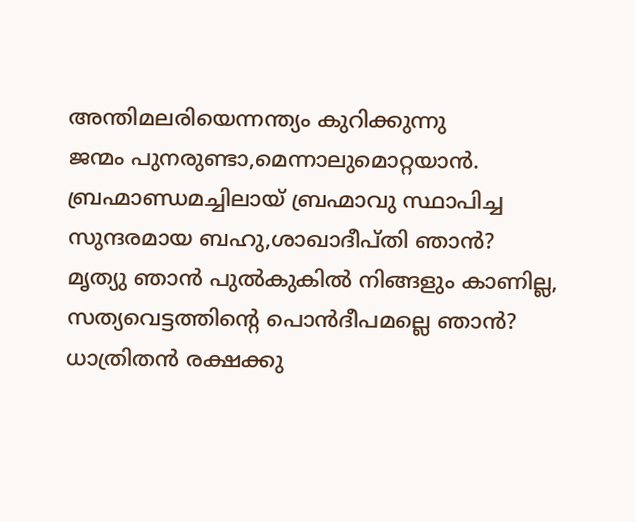അന്തിമലരിയെന്നന്ത്യം കുറിക്കുന്നു
ജന്മം പുനരുണ്ടാ,മെന്നാലുമൊറ്റയാൻ.
ബ്രഹ്മാണ്ഡമച്ചിലായ് ബ്രഹ്മാവു സ്ഥാപിച്ച
സുന്ദരമായ ബഹു,ശാഖാദീപ്തി ഞാൻ?
മൃത്യു ഞാൻ പുൽകുകിൽ നിങ്ങളും കാണില്ല,
സത്യവെട്ടത്തിന്റെ പൊൻദീപമല്ലെ ഞാൻ?
ധാത്രിതൻ രക്ഷക്കു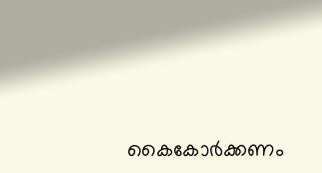കൈകോർക്കണം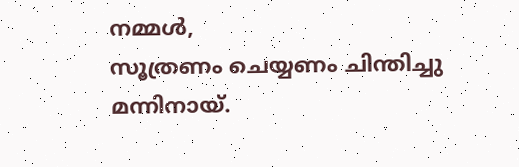നമ്മൾ,
സൂത്രണം ചെയ്യണം ചിന്തിച്ചു മന്നിനായ്.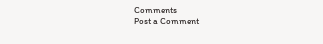Comments
Post a Comment